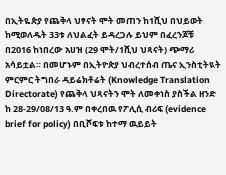በኢትዬጵያ የጨቅላ ህፃናት ሞት መጠን ከ1ሺህ በህይወት ከሚወለዱት 33ቱ ለህልፈት ይዳረጋሉ ይህም በፈረንጆቹ በ2016 ከነበረው አሀዝ (29 ሞት/1ሺህ ህጻናት) ጭማሪ አሳይቷል። በመሆኑም በኢትዮጵያ ህብረተሰብ ጤና ኢንስቲትዪት ምርምር ትግበራ ዳይሬክቶሬት (Knowledge Translation Directorate) የጨቅላ ህጻናትን ሞት ለመቀነስ ያስችል ዘንድ ከ 28-29/08/13 ዓ.ም በቀረበዉ የፖሊሲ ብሪፍ (evidence brief for policy) በቢሾፍቱ ከተማ ዉይይት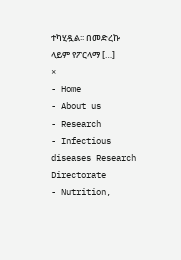ተካሂዷል፡፡ በመድረኩ ላይም የፖርላማ […]
×
- Home
- About us
- Research
- Infectious diseases Research Directorate
- Nutrition,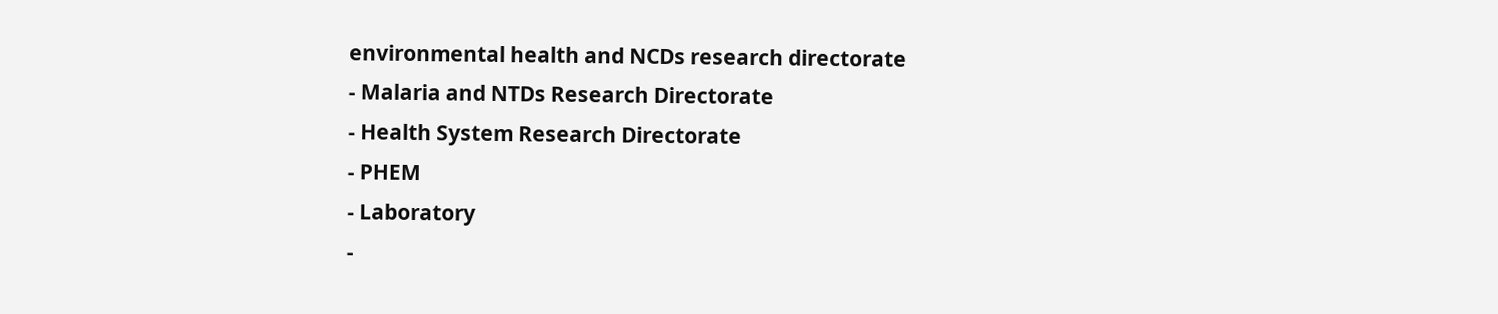environmental health and NCDs research directorate
- Malaria and NTDs Research Directorate
- Health System Research Directorate
- PHEM
- Laboratory
-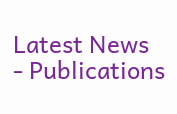Latest News
- Publications